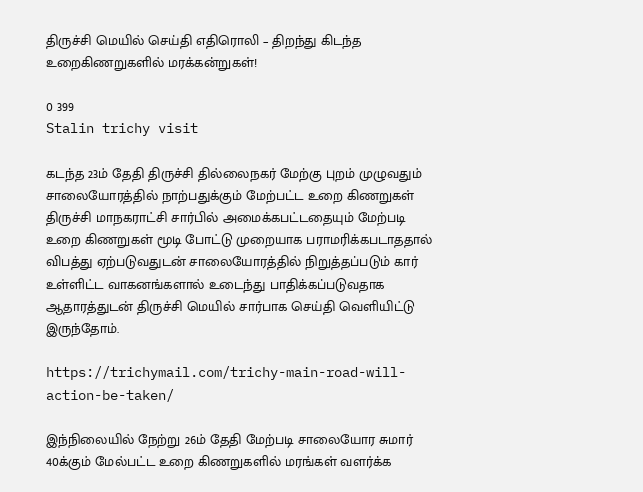திருச்சி மெயில் செய்தி எதிரொலி – திறந்து கிடந்த உறைகிணறுகளில் மரக்கன்றுகள்!

0 399
Stalin trichy visit

கடந்த 23ம் தேதி திருச்சி தில்லைநகர் மேற்கு புறம் முழுவதும் சாலையோரத்தில் நாற்பதுக்கும் மேற்பட்ட உறை கிணறுகள் திருச்சி மாநகராட்சி சார்பில் அமைக்கபட்டதையும் மேற்படி உறை கிணறுகள் மூடி போட்டு முறையாக பராமரிக்கபடாததால் விபத்து ஏற்படுவதுடன் சாலையோரத்தில் நிறுத்தப்படும் கார் உள்ளிட்ட வாகனங்களால் உடைந்து பாதிக்கப்படுவதாக ஆதாரத்துடன் திருச்சி மெயில் சார்பாக செய்தி வெளியிட்டு இருந்தோம்.

https://trichymail.com/trichy-main-road-will-action-be-taken/

இந்நிலையில் நேற்று 26ம் தேதி மேற்படி சாலையோர சுமார் 40க்கும் மேல்பட்ட உறை கிணறுகளில் மரங்கள் வளர்க்க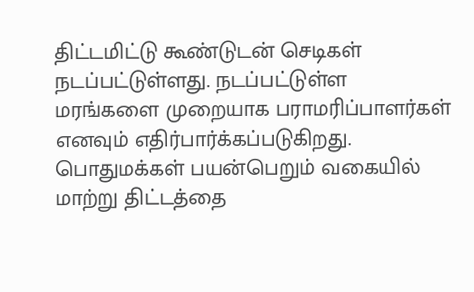திட்டமிட்டு கூண்டுடன் செடிகள் நடப்பட்டுள்ளது. நடப்பட்டுள்ள மரங்களை முறையாக பராமரிப்பாளர்கள் எனவும் எதிர்பார்க்கப்படுகிறது. பொதுமக்கள் பயன்பெறும் வகையில் மாற்று திட்டத்தை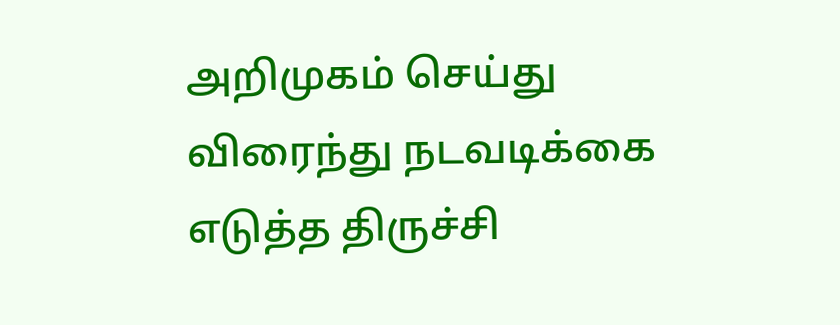அறிமுகம் செய்து விரைந்து நடவடிக்கை எடுத்த திருச்சி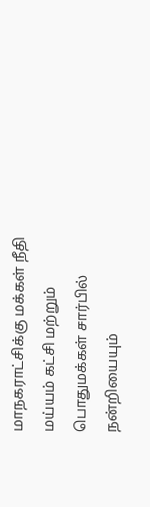மாநகராட்சிக்கு மக்கள் நீதி மய்யம் கட்சி மற்றும் பொதுமக்கள் சார்பில் நன்றியையும்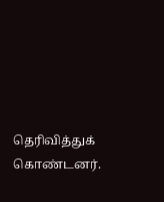தெரிவித்துக் கொண்டனர்.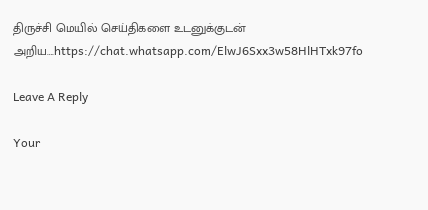திருச்சி மெயில் செய்திகளை உடனுக்குடன் அறிய….https://chat.whatsapp.com/ElwJ6Sxx3w58HlHTxk97fo

Leave A Reply

Your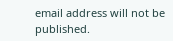email address will not be published.